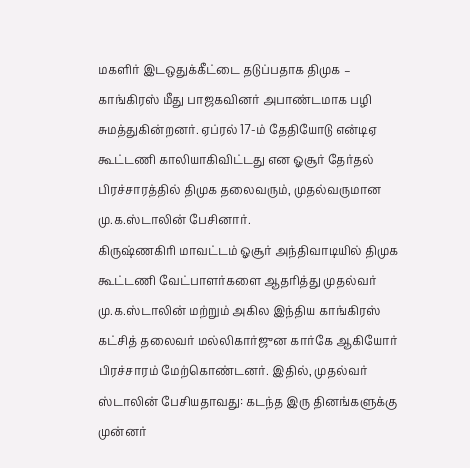மகளிர் இடஒதுக்கீட்டை தடுப்பதாக திமுக – காங்கிரஸ் மீது பாஜகவினர் அபாண்டமாக பழி சுமத்துகின்றனர். ஏப்ரல் 17-ம் தேதியோடு என்டிஏ கூட்டணி காலியாகிவிட்டது என ஓசூர் தேர்தல் பிரச்சாரத்தில் திமுக தலைவரும், முதல்வருமான மு.க.ஸ்டாலின் பேசினார்.
கிருஷ்ணகிரி மாவட்டம் ஓசூர் அந்திவாடியில் திமுக கூட்டணி வேட்பாளர்களை ஆதரித்து முதல்வர் மு.க.ஸ்டாலின் மற்றும் அகில இந்திய காங்கிரஸ் கட்சித் தலைவர் மல்லிகார்ஜுன கார்கே ஆகியோர் பிரச்சாரம் மேற்கொண்டனர். இதில், முதல்வர் ஸ்டாலின் பேசியதாவது: கடந்த இரு தினங்களுக்கு முன்னர்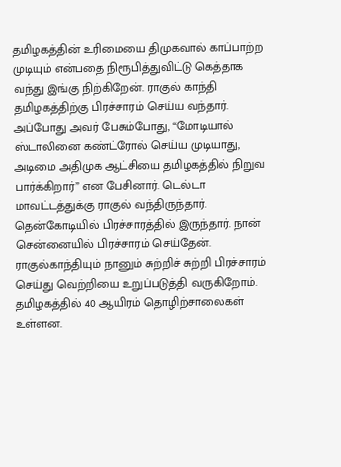தமிழகத்தின் உரிமையை திமுகவால் காப்பாற்ற முடியும் என்பதை நிரூபித்துவிட்டு கெத்தாக வந்து இங்கு நிற்கிறேன். ராகுல் காந்தி தமிழகத்திற்கு பிரச்சாரம் செய்ய வந்தார்.
அப்போது அவர் பேசும்போது, “மோடியால் ஸ்டாலினை கண்ட்ரோல் செய்ய முடியாது, அடிமை அதிமுக ஆட்சியை தமிழகத்தில் நிறுவ பார்க்கிறார்” என பேசினார். டெல்டா மாவட்டத்துக்கு ராகுல் வந்திருந்தார். தென்கோடியில் பிரச்சாரத்தில் இருந்தார். நான் சென்னையில் பிரச்சாரம் செய்தேன். ராகுல்காந்தியும் நானும் சுற்றிச் சுற்றி பிரச்சாரம் செய்து வெற்றியை உறுப்படுத்தி வருகிறோம்.
தமிழகத்தில் 40 ஆயிரம் தொழிற்சாலைகள் உள்ளன.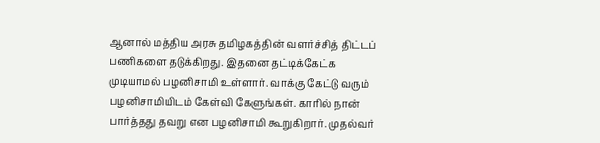ஆனால் மத்திய அரசு தமிழகத்தின் வளர்ச்சித் திட்டப் பணிகளை தடுக்கிறது. இதனை தட்டிக்கேட்க முடியாமல் பழனிசாமி உள்ளார். வாக்கு கேட்டு வரும் பழனிசாமியிடம் கேள்வி கேளுங்கள். காரில் நான் பார்த்தது தவறு என பழனிசாமி கூறுகிறார். முதல்வர்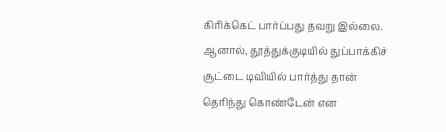கிரிக்கெட் பார்ப்பது தவறு இல்லை. ஆனால், தூத்துக்குடியில் துப்பாக்கிச் சூட்டை டிவியில் பார்த்து தான் தெரிந்து கொண்டேன் என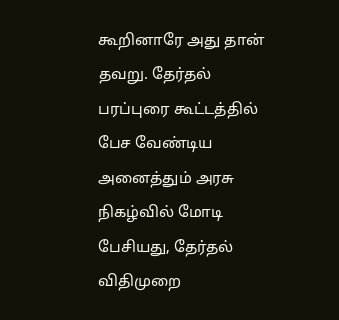கூறினாரே அது தான் தவறு. தேர்தல் பரப்புரை கூட்டத்தில் பேச வேண்டிய அனைத்தும் அரசு நிகழ்வில் மோடி பேசியது, தேர்தல் விதிமுறை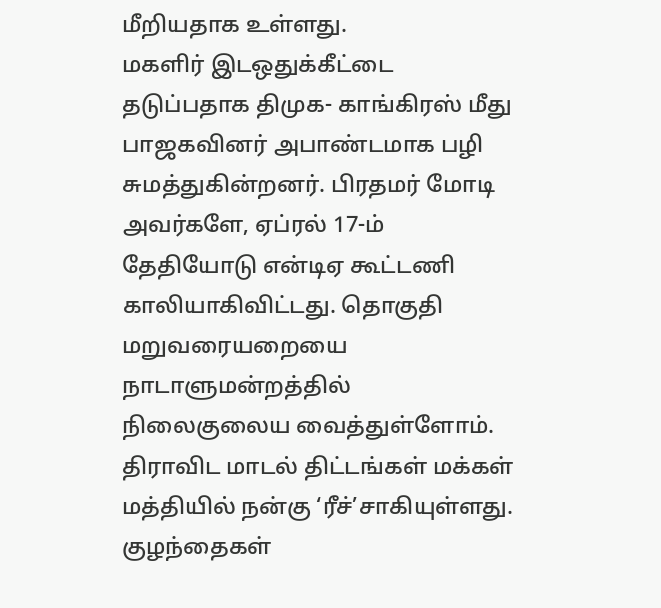மீறியதாக உள்ளது.
மகளிர் இடஒதுக்கீட்டை தடுப்பதாக திமுக- காங்கிரஸ் மீது பாஜகவினர் அபாண்டமாக பழி சுமத்துகின்றனர். பிரதமர் மோடி அவர்களே, ஏப்ரல் 17-ம் தேதியோடு என்டிஏ கூட்டணி காலியாகிவிட்டது. தொகுதி மறுவரையறையை நாடாளுமன்றத்தில் நிலைகுலைய வைத்துள்ளோம். திராவிட மாடல் திட்டங்கள் மக்கள் மத்தியில் நன்கு ‘ரீச்’சாகியுள்ளது.
குழந்தைகள்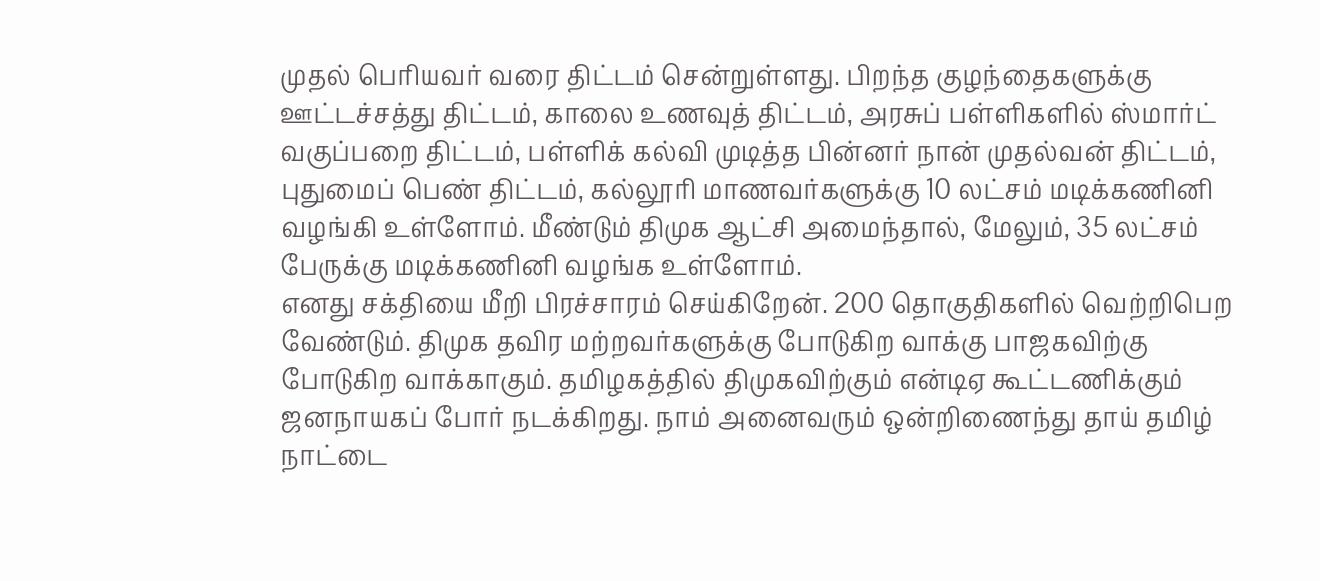முதல் பெரியவர் வரை திட்டம் சென்றுள்ளது. பிறந்த குழந்தைகளுக்கு ஊட்டச்சத்து திட்டம், காலை உணவுத் திட்டம், அரசுப் பள்ளிகளில் ஸ்மார்ட் வகுப்பறை திட்டம், பள்ளிக் கல்வி முடித்த பின்னர் நான் முதல்வன் திட்டம், புதுமைப் பெண் திட்டம், கல்லூரி மாணவர்களுக்கு 10 லட்சம் மடிக்கணினி வழங்கி உள்ளோம். மீண்டும் திமுக ஆட்சி அமைந்தால், மேலும், 35 லட்சம் பேருக்கு மடிக்கணினி வழங்க உள்ளோம்.
எனது சக்தியை மீறி பிரச்சாரம் செய்கிறேன். 200 தொகுதிகளில் வெற்றிபெற வேண்டும். திமுக தவிர மற்றவர்களுக்கு போடுகிற வாக்கு பாஜகவிற்கு போடுகிற வாக்காகும். தமிழகத்தில் திமுகவிற்கும் என்டிஏ கூட்டணிக்கும் ஜனநாயகப் போர் நடக்கிறது. நாம் அனைவரும் ஒன்றிணைந்து தாய் தமிழ் நாட்டை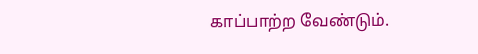காப்பாற்ற வேண்டும்.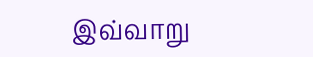இவ்வாறு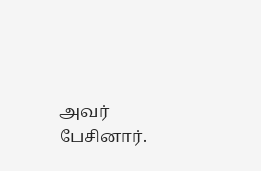அவர் பேசினார்.